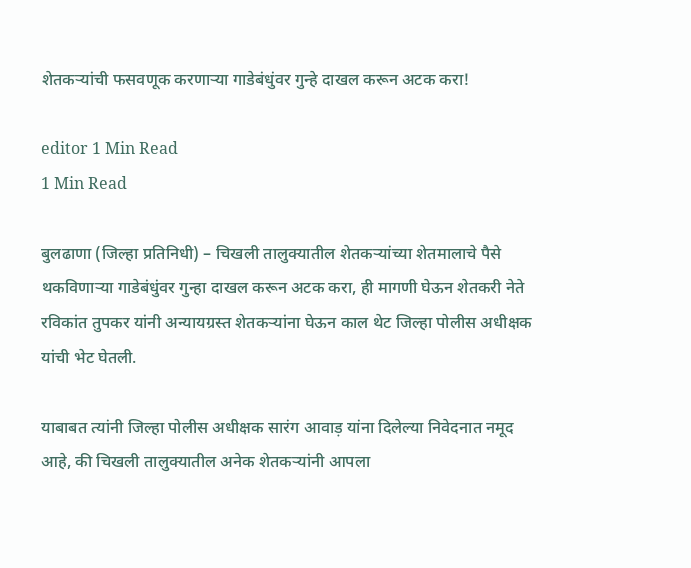शेतकर्‍यांची फसवणूक करणार्‍या गाडेबंधुंवर गुन्हे दाखल करून अटक करा!

editor 1 Min Read
1 Min Read

बुलढाणा (जिल्हा प्रतिनिधी) – चिखली तालुक्यातील शेतकर्‍यांच्या शेतमालाचे पैसे थकविणार्‍या गाडेबंधुंवर गुन्हा दाखल करून अटक करा, ही मागणी घेऊन शेतकरी नेते रविकांत तुपकर यांनी अन्यायग्रस्त शेतकर्‍यांना घेऊन काल थेट जिल्हा पोलीस अधीक्षक यांची भेट घेतली.

याबाबत त्यांनी जिल्हा पोलीस अधीक्षक सारंग आवाड़ यांना दिलेल्या निवेदनात नमूद आहे, की चिखली तालुक्यातील अनेक शेतकर्‍यांनी आपला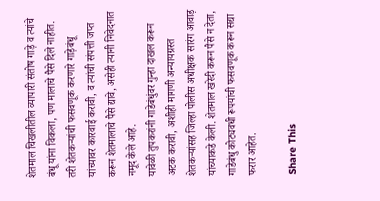शेतमाल चिखलीतील व्यापारी संतोष गाड़े व त्यांचे बंधू यांना विकला, पण मालाचे पैसे दिले नाहीत. तरी शेतकर्‍यांची फसवणूक करणारे गाड़ेबंधू यांच्यावर कारवाई करावी, व त्यांची संपत्ती जप्त करून शेतमालाचे पैसे द्यावे, असेही त्यानी निवेदनात नमूद केले आहे.
यावेळी तुपकरांनी गाडेबंधुंवर गुन्हा दाखल करून अटक करावी, अशीही मागणी अन्यायग्रस्त शेतकर्‍यांसह जिल्हा पोलीस अधीक्षक सारंग आवाड़ यांच्याकडे केली. शेतमाल खरेदी करून पैसे न देता, गाडेबंधु कोट्यवधी रूपयांची फसवणूक करून सद्या फरार आहेत.

Share This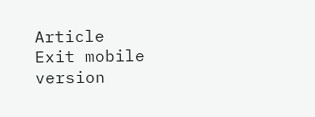Article
Exit mobile version